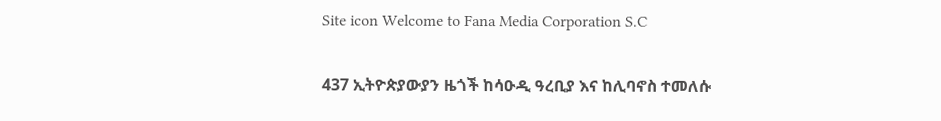Site icon Welcome to Fana Media Corporation S.C

437 ኢትዮጵያውያን ዜጎች ከሳዑዲ ዓረቢያ እና ከሊባኖስ ተመለሱ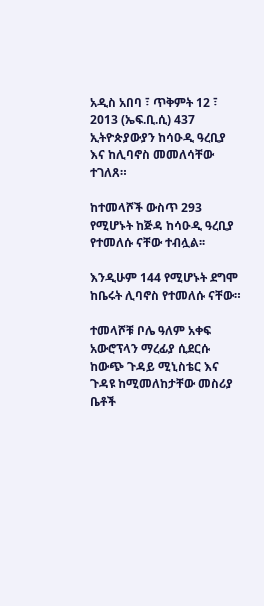አዲስ አበባ ፣ ጥቅምት 12 ፣ 2013 (ኤፍ.ቢ.ሲ) 437 ኢትዮጵያውያን ከሳዑዲ ዓረቢያ እና ከሊባኖስ መመለሳቸው ተገለጸ።

ከተመላሾች ውስጥ 293 የሚሆኑት ከጅዳ ከሳዑዲ ዓረቢያ የተመለሱ ናቸው ተብሏል፡፡

እንዲሁም 144 የሚሆኑት ደግሞ ከቤሩት ሊባኖስ የተመለሱ ናቸው።

ተመላሾቹ ቦሌ ዓለም አቀፍ አውሮፕላን ማረፊያ ሲደርሱ ከውጭ ጉዳይ ሚኒስቴር እና ጉዳዩ ከሚመለከታቸው መስሪያ ቤቶች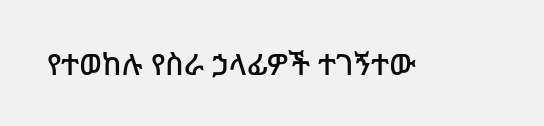የተወከሉ የስራ ኃላፊዎች ተገኝተው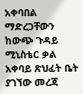አቀባበል ማድረጋቸውን ከውጭ ጉዳይ ሚኒስቴር ቃል አቀባይ ጽህፈት ቤት ያገኘው መረጃ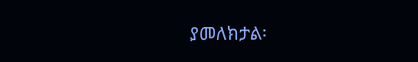ያመለክታል፡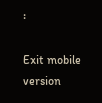፡

Exit mobile version